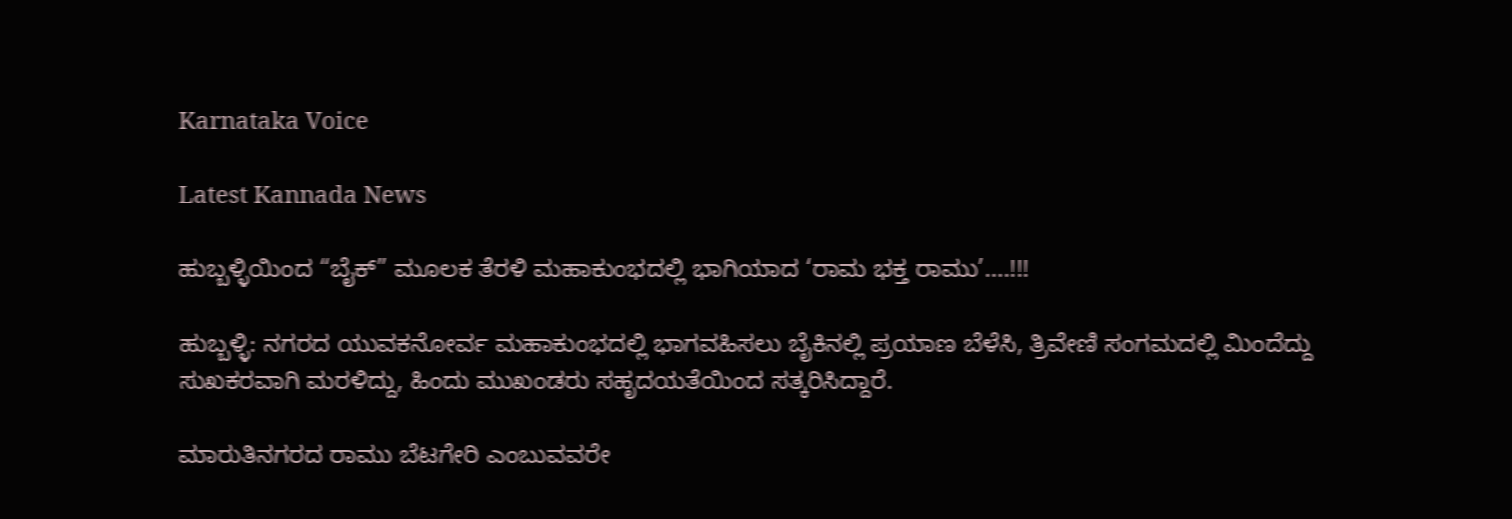Karnataka Voice

Latest Kannada News

ಹುಬ್ಬಳ್ಳಿಯಿಂದ “ಬೈಕ್‌” ಮೂಲಕ ತೆರಳಿ ಮಹಾಕುಂಭದಲ್ಲಿ ಭಾಗಿಯಾದ ‘ರಾಮ ಭಕ್ತ ರಾಮು’….!!!

ಹುಬ್ಬಳ್ಳಿ: ನಗರದ ಯುವಕನೋರ್ವ ಮಹಾಕುಂಭದಲ್ಲಿ ಭಾಗವಹಿಸಲು ಬೈಕಿನಲ್ಲಿ ಪ್ರಯಾಣ ಬೆಳೆಸಿ, ತ್ರಿವೇಣಿ ಸಂಗಮದಲ್ಲಿ ಮಿಂದೆದ್ದು ಸುಖಕರವಾಗಿ ಮರಳಿದ್ದು, ಹಿಂದು ಮುಖಂಡರು ಸಹೃದಯತೆಯಿಂದ ಸತ್ಕರಿಸಿದ್ದಾರೆ.

ಮಾರುತಿನಗರದ ರಾಮು ಬೆಟಗೇರಿ ಎಂಬುವವರೇ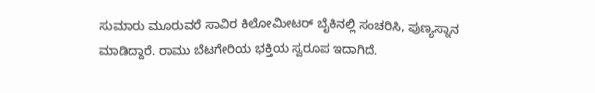ಸುಮಾರು ಮೂರುವರೆ ಸಾವಿರ ಕಿಲೋಮೀಟರ್ ಬೈಕಿನಲ್ಲಿ ಸಂಚರಿಸಿ, ಪುಣ್ಯಸ್ನಾನ ಮಾಡಿದ್ದಾರೆ. ರಾಮು ಬೆಟಗೇರಿಯ ಭಕ್ತಿಯ ಸ್ವರೂಪ ಇದಾಗಿದೆ.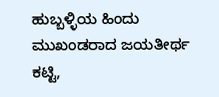ಹುಬ್ಬಳ್ಳಿಯ ಹಿಂದು ಮುಖಂಡರಾದ ಜಯತೀರ್ಥ ಕಟ್ಟಿ,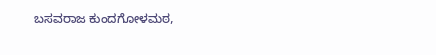ಬಸವರಾಜ ಕುಂದಗೋಳಮಠ,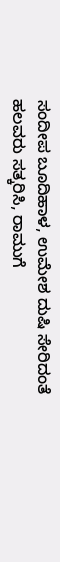ಸಂದೀಪ ಬೂದಿಹಾಳ, ಉಮೇಶ ದುಷಿ ಸೇರಿದಂತೆ ಹಲವರು ಸತ್ಕರಿಸಿ, ರಾಮುಗೆ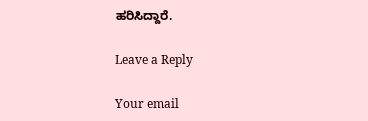ಹರಿಸಿದ್ದಾರೆ.

Leave a Reply

Your email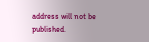address will not be published.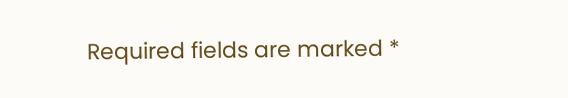Required fields are marked *